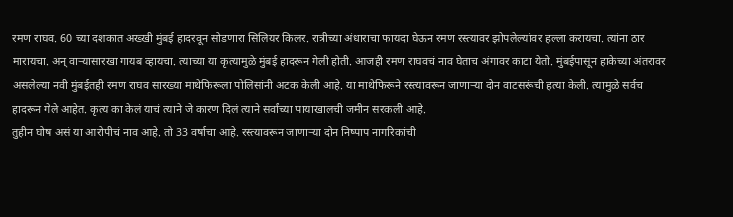रमण राघव. 60 च्या दशकात अख्खी मुंबई हादरवून सोडणारा सिलियर किलर. रात्रीच्या अंधाराचा फायदा घेऊन रमण रस्त्यावर झोपलेल्यांवर हल्ला करायचा. त्यांना ठार मारायचा. अन् वाऱ्यासारखा गायब व्हायचा. त्याच्या या कृत्यामुळे मुंबई हादरून गेली होती. आजही रमण राघवचं नाव घेताच अंगावर काटा येतो. मुंबईपासून हाकेच्या अंतरावर असलेल्या नवी मुंबईतही रमण राघव सारख्या माथेफिरूला पोलिसांनी अटक केली आहे. या माथेफिरूने रस्त्यावरून जाणाऱ्या दोन वाटसरूंची हत्या केली. त्यामुळे सर्वच हादरून गेले आहेत. कृत्य का केलं याचं त्याने जे कारण दिलं त्याने सर्वांच्या पायाखालची जमीन सरकली आहे.
तुहीन घोष असं या आरोपीचं नाव आहे. तो 33 वर्षाचा आहे. रस्त्यावरून जाणाऱ्या दोन निष्पाप नागरिकांची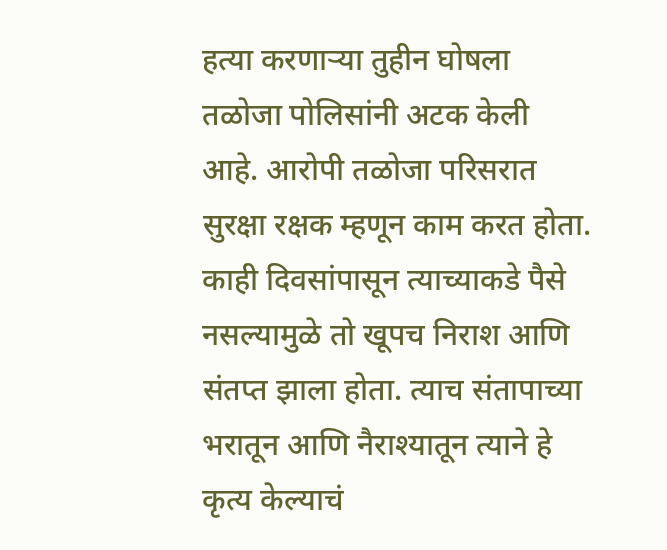हत्या करणाऱ्या तुहीन घोषला तळोजा पोलिसांनी अटक केली आहे. आरोपी तळोजा परिसरात सुरक्षा रक्षक म्हणून काम करत होता. काही दिवसांपासून त्याच्याकडे पैसे नसल्यामुळे तो खूपच निराश आणि संतप्त झाला होता. त्याच संतापाच्या भरातून आणि नैराश्यातून त्याने हे कृत्य केल्याचं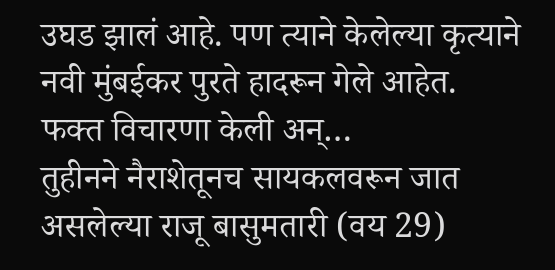उघड झालं आहे. पण त्याने केलेल्या कृत्याने नवी मुंबईकर पुरते हादरून गेले आहेत.
फक्त विचारणा केली अन्…
तुहीनने नैराशेतूनच सायकलवरून जात असलेल्या राजू बासुमतारी (वय 29)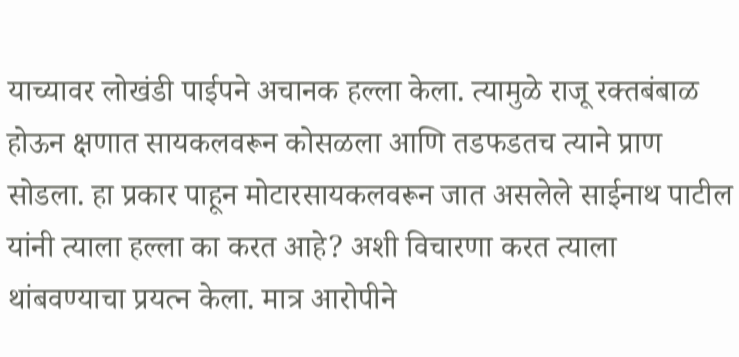याच्यावर लोखंडी पाईपने अचानक हल्ला केला. त्यामुळे राजू रक्तबंबाळ होऊन क्षणात सायकलवरून कोसळला आणि तडफडतच त्याने प्राण सोडला. हा प्रकार पाहून मोटारसायकलवरून जात असलेले साईनाथ पाटील यांनी त्याला हल्ला का करत आहे? अशी विचारणा करत त्याला थांबवण्याचा प्रयत्न केला. मात्र आरोपीने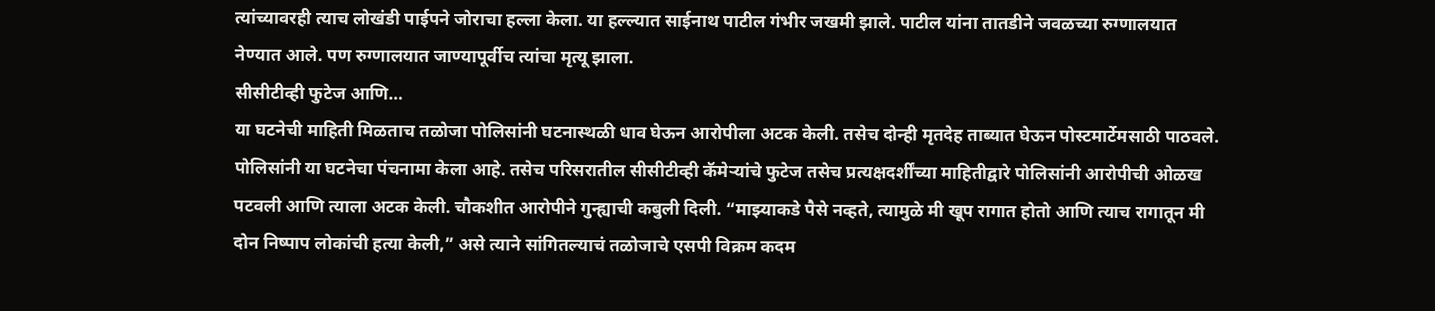त्यांच्यावरही त्याच लोखंडी पाईपने जोराचा हल्ला केला. या हल्ल्यात साईनाथ पाटील गंभीर जखमी झाले. पाटील यांना तातडीने जवळच्या रुग्णालयात नेण्यात आले. पण रुग्णालयात जाण्यापूर्वीच त्यांचा मृत्यू झाला.
सीसीटीव्ही फुटेज आणि…
या घटनेची माहिती मिळताच तळोजा पोलिसांनी घटनास्थळी धाव घेऊन आरोपीला अटक केली. तसेच दोन्ही मृतदेह ताब्यात घेऊन पोस्टमार्टेमसाठी पाठवले. पोलिसांनी या घटनेचा पंचनामा केला आहे. तसेच परिसरातील सीसीटीव्ही कॅमेऱ्यांचे फुटेज तसेच प्रत्यक्षदर्शींच्या माहितीद्वारे पोलिसांनी आरोपीची ओळख पटवली आणि त्याला अटक केली. चौकशीत आरोपीने गुन्ह्याची कबुली दिली. “माझ्याकडे पैसे नव्हते, त्यामुळे मी खूप रागात होतो आणि त्याच रागातून मी दोन निष्पाप लोकांची हत्या केली,” असे त्याने सांगितल्याचं तळोजाचे एसपी विक्रम कदम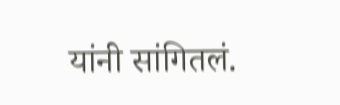यांनी सांगितलं.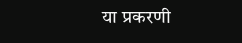या प्रकरणी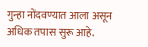गुन्हा नोंदवण्यात आला असून अधिक तपास सुरू आहे.